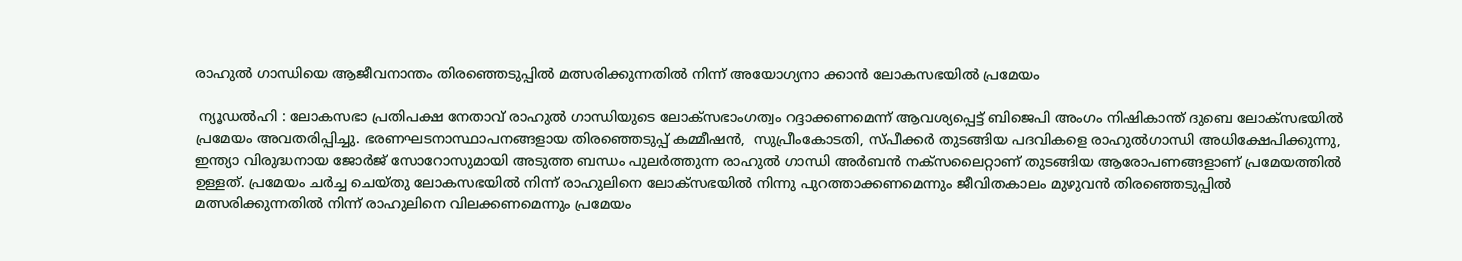രാഹുൽ ഗാന്ധിയെ ആജീവനാന്തം തിരഞ്ഞെടുപ്പിൽ മത്സരിക്കുന്നതിൽ നിന്ന് അയോഗ്യനാ ക്കാൻ ലോകസഭയിൽ പ്രമേയം

 ന്യൂഡൽഹി : ലോകസഭാ പ്രതിപക്ഷ നേതാവ് രാഹുൽ ഗാന്ധിയുടെ ലോക്സഭാംഗത്വം റദ്ദാക്കണമെന്ന് ആവശ്യപ്പെട്ട് ബിജെപി അംഗം നിഷികാന്ത് ദുബെ ലോക്സഭയിൽ പ്രമേയം അവതരിപ്പിച്ചു. ഭരണഘടനാസ്ഥാപനങ്ങളായ തിരഞ്ഞെടുപ്പ് കമ്മീഷൻ,  സുപ്രീംകോടതി, സ്പീക്കർ തുടങ്ങിയ പദവികളെ രാഹുൽഗാന്ധി അധിക്ഷേപിക്കുന്നു, ഇന്ത്യാ വിരുദ്ധനായ ജോർജ് സോറോസുമായി അടുത്ത ബന്ധം പുലർത്തുന്ന രാഹുൽ ഗാന്ധി അർബൻ നക്സലൈറ്റാണ് തുടങ്ങിയ ആരോപണങ്ങളാണ് പ്രമേയത്തിൽ ഉള്ളത്. പ്രമേയം ചർച്ച ചെയ്തു ലോകസഭയിൽ നിന്ന് രാഹുലിനെ ലോക്സഭയിൽ നിന്നു പുറത്താക്കണമെന്നും ജീവിതകാലം മുഴുവൻ തിരഞ്ഞെടുപ്പിൽ മത്സരിക്കുന്നതിൽ നിന്ന് രാഹുലിനെ വിലക്കണമെന്നും പ്രമേയം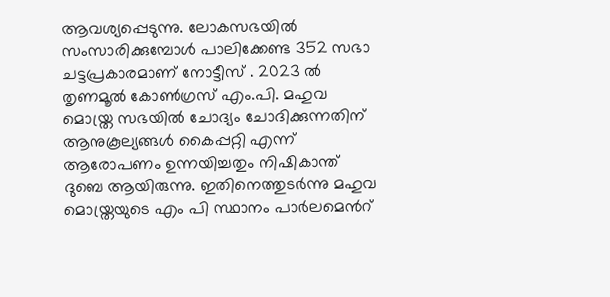ആവശ്യപ്പെടുന്നു. ലോകസഭയിൽ സംസാരിക്കുമ്പോൾ പാലിക്കേണ്ട 352 സഭാ ചട്ടപ്രകാരമാണ് നോട്ടീസ് . 2023 ൽ തൃണമൂൽ കോൺഗ്രസ് എം.പി. മഹുവ മൊയ്ത്ര സഭയിൽ ചോദ്യം ചോദിക്കുന്നതിന് ആനുകൂല്യങ്ങൾ കൈപ്പറ്റി എന്ന് ആരോപണം ഉന്നയിച്ചതും നിഷികാന്ത് ദുബെ ആയിരുന്നു. ഇതിനെത്തുടർന്നു മഹുവ മൊയ്ത്രയുടെ എം പി സ്ഥാനം പാർലമെൻറ്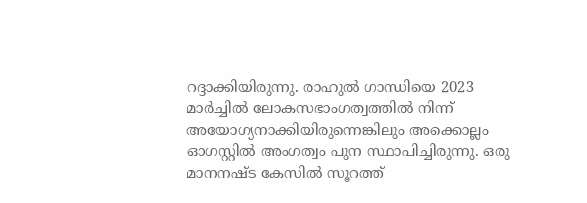റദ്ദാക്കിയിരുന്നു. രാഹുൽ ഗാന്ധിയെ 2023 മാർച്ചിൽ ലോകസഭാംഗത്വത്തിൽ നിന്ന് അയോഗ്യനാക്കിയിരുന്നെങ്കിലും അക്കൊല്ലം ഓഗസ്റ്റിൽ അംഗത്വം പുന സ്ഥാപിച്ചിരുന്നു. ഒരു മാനനഷ്ട കേസിൽ സൂറത്ത്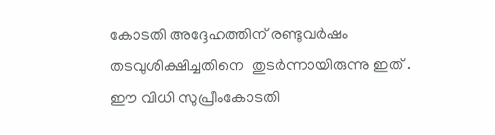കോടതി അദ്ദേഹത്തിന് രണ്ടുവർഷം തടവുശിക്ഷിച്ചതിനെ  തുടർന്നായിരുന്നു ഇത് . ഈ വിധി സുപ്രീംകോടതി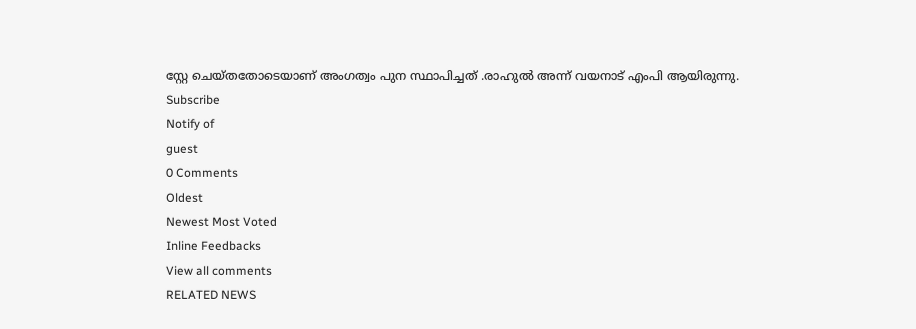സ്റ്റേ ചെയ്തതോടെയാണ് അംഗത്വം പുന സ്ഥാപിച്ചത് .രാഹുൽ അന്ന് വയനാട് എംപി ആയിരുന്നു.
Subscribe
Notify of
guest
0 Comments
Oldest
Newest Most Voted
Inline Feedbacks
View all comments
RELATED NEWS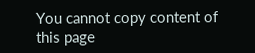You cannot copy content of this page